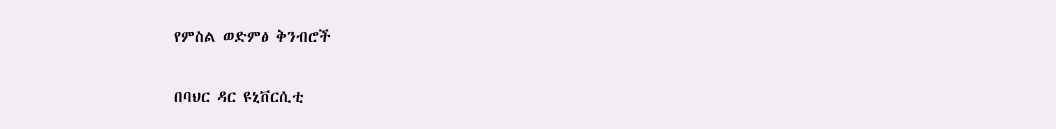የምስል ወድምፅ ቅንብሮች

በባህር ዳር ዩኒቨርሲቲ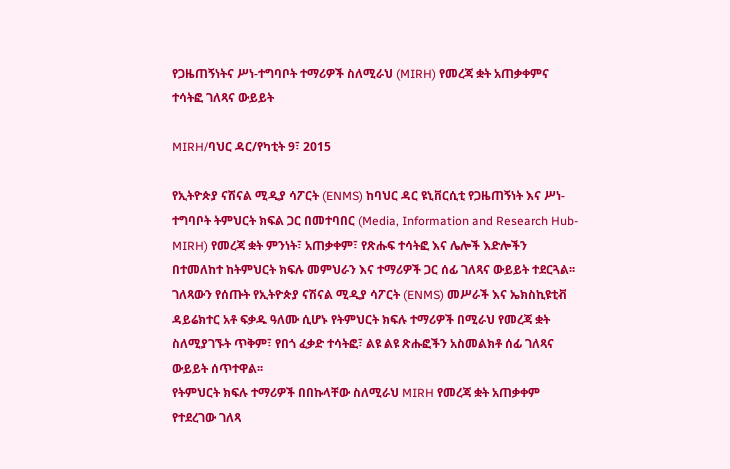የጋዜጠኝነትና ሥነ-ተግባቦት ተማሪዎች ስለሚራህ (MIRH) የመረጃ ቋት አጠቃቀምና ተሳትፎ ገለጻና ውይይት

MIRH/ባህር ዳር/የካቲት 9፣ 2015

የኢትዮጵያ ናሽናል ሚዲያ ሳፖርት (ENMS) ከባህር ዳር ዩኒቨርሲቲ የጋዜጠኝነት እና ሥነ-ተግባቦት ትምህርት ክፍል ጋር በመተባበር (Media, Information and Research Hub-MIRH) የመረጃ ቋት ምንነት፣ አጠቃቀም፣ የጽሑፍ ተሳትፎ እና ሌሎች እድሎችን በተመለከተ ከትምህርት ክፍሉ መምህራን እና ተማሪዎች ጋር ሰፊ ገለጻና ውይይት ተደርጓል፡፡
ገለጻውን የሰጡት የኢትዮጵያ ናሽናል ሚዲያ ሳፖርት (ENMS) መሥራች እና ኤክስኪዩቲቭ ዳይሬክተር አቶ ፍቃዱ ዓለሙ ሲሆኑ የትምህርት ክፍሉ ተማሪዎች በሚራህ የመረጃ ቋት ስለሚያገኙት ጥቅም፣ የበጎ ፈቃድ ተሳትፎ፣ ልዩ ልዩ ጽሑፎችን አስመልክቶ ሰፊ ገለጻና ውይይት ሰጥተዋል፡፡
የትምህርት ክፍሉ ተማሪዎች በበኩላቸው ስለሚራህ MIRH የመረጃ ቋት አጠቃቀም የተደረገው ገለጻ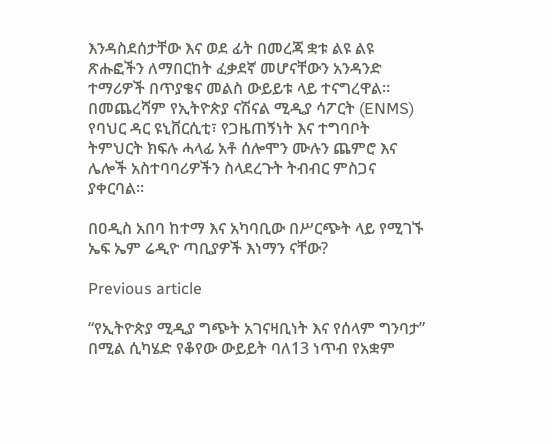እንዳስደሰታቸው እና ወደ ፊት በመረጃ ቋቱ ልዩ ልዩ ጽሑፎችን ለማበርከት ፈቃደኛ መሆናቸውን አንዳንድ ተማሪዎች በጥያቄና መልስ ውይይቱ ላይ ተናግረዋል፡፡
በመጨረሻም የኢትዮጵያ ናሽናል ሚዲያ ሳፖርት (ENMS) የባህር ዳር ዩኒቨርሲቲ፣ የጋዜጠኝነት እና ተግባቦት ትምህርት ክፍሉ ሓላፊ አቶ ሰሎሞን ሙሉን ጨምሮ እና ሌሎች አስተባባሪዎችን ስላደረጉት ትብብር ምስጋና ያቀርባል፡፡

በዐዲስ አበባ ከተማ እና አካባቢው በሥርጭት ላይ የሚገኙ ኤፍ ኤም ሬዲዮ ጣቢያዎች እነማን ናቸው?

Previous article

“የኢትዮጵያ ሚዲያ ግጭት አገናዛቢነት እና የሰላም ግንባታ” በሚል ሲካሄድ የቆየው ውይይት ባለ13 ነጥብ የአቋም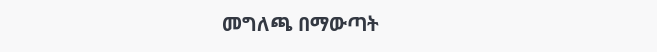መግለጫ በማውጣት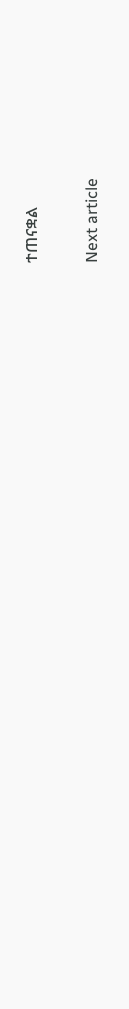ተጠናቋል

Next article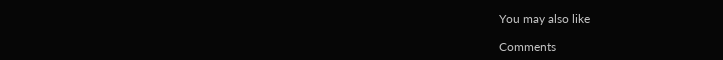You may also like

Comments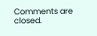Comments are closed.